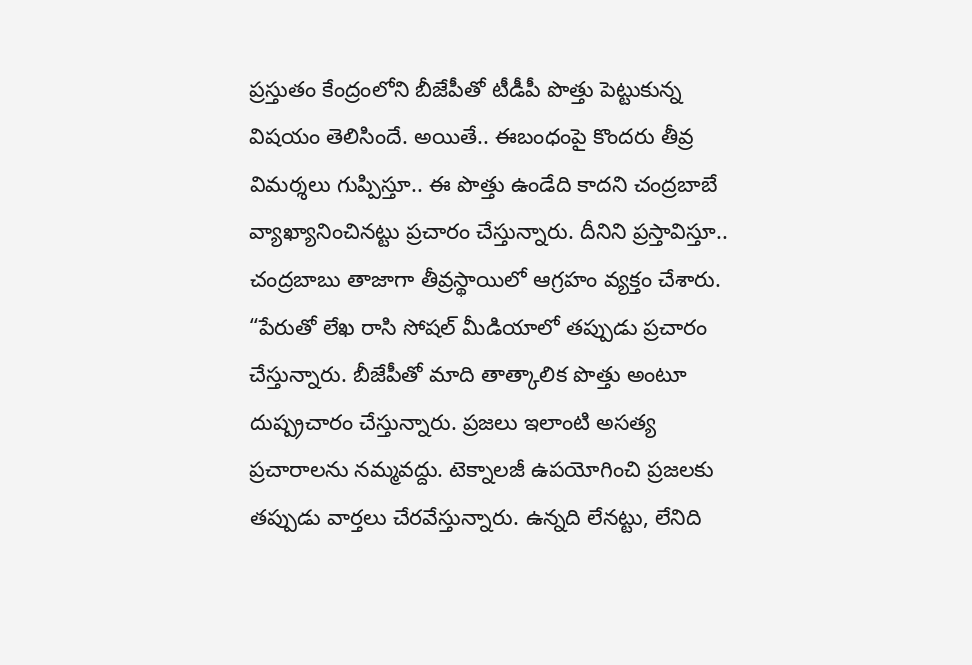ప్రస్తుతం కేంద్రంలోని బీజేపీతో టీడీపీ పొత్తు పెట్టుకున్న విషయం తెలిసిందే. అయితే.. ఈబంధంపై కొందరు తీవ్ర విమర్శలు గుప్పిస్తూ.. ఈ పొత్తు ఉండేది కాదని చంద్రబాబే వ్యాఖ్యానించినట్టు ప్రచారం చేస్తున్నారు. దీనిని ప్రస్తావిస్తూ.. చంద్రబాబు తాజాగా తీవ్రస్థాయిలో ఆగ్రహం వ్యక్తం చేశారు.
“పేరుతో లేఖ రాసి సోషల్ మీడియాలో తప్పుడు ప్రచారం చేస్తున్నారు. బీజేపీతో మాది తాత్కాలిక పొత్తు అంటూ దుష్ప్రచారం చేస్తున్నారు. ప్రజలు ఇలాంటి అసత్య ప్రచారాలను నమ్మవద్దు. టెక్నాలజీ ఉపయోగించి ప్రజలకు తప్పుడు వార్తలు చేరవేస్తున్నారు. ఉన్నది లేనట్టు, లేనిది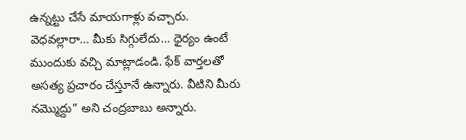ఉన్నట్టు చేసే మాయగాళ్లు వచ్చారు. వెధవల్లారా… మీకు సిగ్గులేదు… ధైర్యం ఉంటే ముందుకు వచ్చి మాట్లాడండి. ఫేక్ వార్తలతో అసత్య ప్రచారం చేస్తూనే ఉన్నారు. వీటిని మీరు నమ్మొద్దు” అని చంద్రబాబు అన్నారు.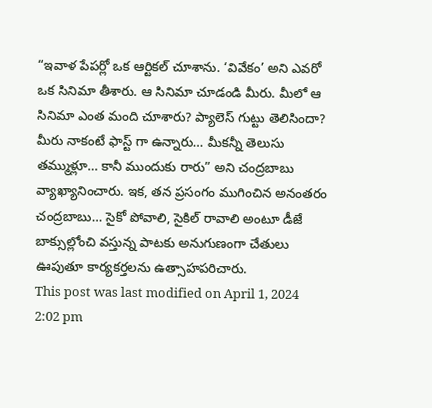“ఇవాళ పేపర్లో ఒక ఆర్టికల్ చూశాను. ‘వివేకం’ అని ఎవరో ఒక సినిమా తీశారు. ఆ సినిమా చూడండి మీరు. మీలో ఆ సినిమా ఎంత మంది చూశారు? ప్యాలెస్ గుట్టు తెలిసిందా? మీరు నాకంటే ఫాస్ట్ గా ఉన్నారు… మీకన్నీ తెలుసు తమ్ముళ్లూ… కానీ ముందుకు రారు” అని చంద్రబాబు వ్యాఖ్యానించారు. ఇక, తన ప్రసంగం ముగించిన అనంతరం చంద్రబాబు… సైకో పోవాలి, సైకిల్ రావాలి అంటూ డీజే బాక్సుల్లోంచి వస్తున్న పాటకు అనుగుణంగా చేతులు ఊపుతూ కార్యకర్తలను ఉత్సాహపరిచారు.
This post was last modified on April 1, 2024 2:02 pm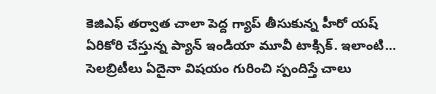కెజిఎఫ్ తర్వాత చాలా పెద్ద గ్యాప్ తీసుకున్న హీరో యష్ ఏరికోరి చేస్తున్న ప్యాన్ ఇండియా మూవీ టాక్సిక్. ఇలాంటి…
సెలబ్రిటీలు ఏదైనా విషయం గురించి స్పందిస్తే చాలు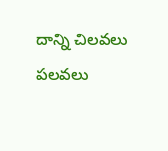దాన్ని చిలవలు పలవలు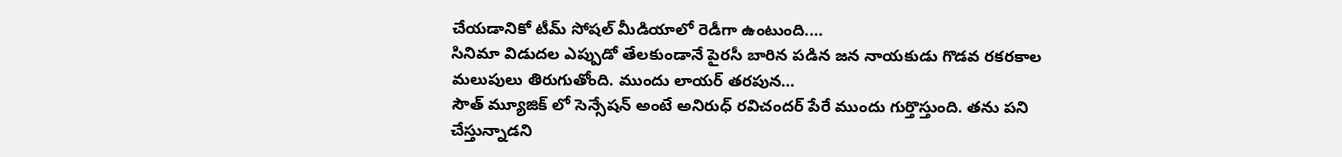చేయడానికో టీమ్ సోషల్ మీడియాలో రెడీగా ఉంటుంది.…
సినిమా విడుదల ఎప్పుడో తేలకుండానే పైరసీ బారిన పడిన జన నాయకుడు గొడవ రకరకాల మలుపులు తిరుగుతోంది. ముందు లాయర్ తరపున…
సౌత్ మ్యూజిక్ లో సెన్సేషన్ అంటే అనిరుధ్ రవిచందర్ పేరే ముందు గుర్తొస్తుంది. తను పని చేస్తున్నాడని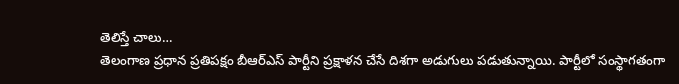తెలిస్తే చాలు…
తెలంగాణ ప్రధాన ప్రతిపక్షం బీఆర్ఎస్ పార్టీని ప్రక్షాళన చేసే దిశగా అడుగులు పడుతున్నాయి. పార్టీలో సంస్థాగతంగా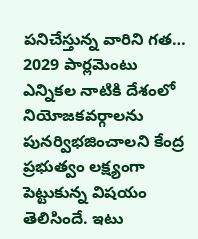పనిచేస్తున్న వారిని గత…
2029 పార్లమెంటు ఎన్నికల నాటికి దేశంలో నియోజకవర్గాలను పునర్విభజించాలని కేంద్ర ప్రభుత్వం లక్ష్యంగా పెట్టుకున్న విషయం తెలిసిందే. ఇటు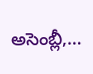అసెంబ్లీ,…